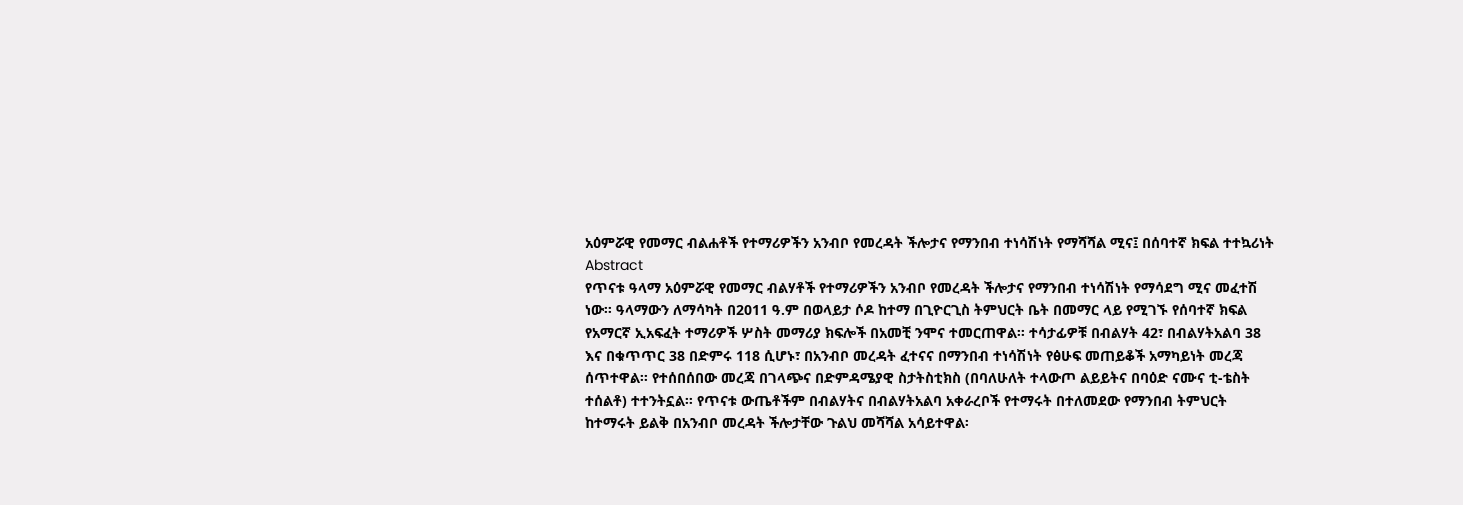አዕምሯዊ የመማር ብልሐቶች የተማሪዎችን አንብቦ የመረዳት ችሎታና የማንበብ ተነሳሽነት የማሻሻል ሚና፤ በሰባተኛ ክፍል ተተኳሪነት
Abstract
የጥናቱ ዓላማ አዕምሯዊ የመማር ብልሃቶች የተማሪዎችን አንብቦ የመረዳት ችሎታና የማንበብ ተነሳሽነት የማሳደግ ሚና መፈተሽ
ነው፡፡ ዓላማውን ለማሳካት በ2011 ዓ.ም በወላይታ ሶዶ ከተማ በጊዮርጊስ ትምህርት ቤት በመማር ላይ የሚገኙ የሰባተኛ ክፍል
የአማርኛ ኢአፍፈት ተማሪዎች ሦስት መማሪያ ክፍሎች በአመቺ ንሞና ተመርጠዋል፡፡ ተሳታፊዎቹ በብልሃት 42፣ በብልሃትአልባ 38
እና በቁጥጥር 38 በድምሩ 118 ሲሆኑ፣ በአንብቦ መረዳት ፈተናና በማንበብ ተነሳሽነት የፅሁፍ መጠይቆች አማካይነት መረጃ
ሰጥተዋል፡፡ የተሰበሰበው መረጃ በገላጭና በድምዳሜያዊ ስታትስቲክስ (በባለሁለት ተላውጦ ልይይትና በባዕድ ናሙና ቲ-ቴስት
ተሰልቶ) ተተንትኗል፡፡ የጥናቱ ውጤቶችም በብልሃትና በብልሃትአልባ አቀራረቦች የተማሩት በተለመደው የማንበብ ትምህርት
ከተማሩት ይልቅ በአንብቦ መረዳት ችሎታቸው ጉልህ መሻሻል አሳይተዋል፡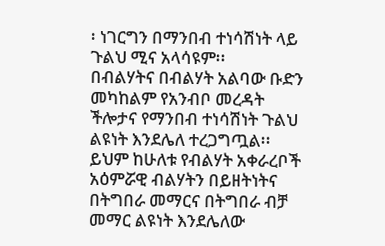፡ ነገርግን በማንበብ ተነሳሽነት ላይ ጉልህ ሚና አላሳዩም፡፡
በብልሃትና በብልሃት አልባው ቡድን መካከልም የአንብቦ መረዳት ችሎታና የማንበብ ተነሳሽነት ጉልህ ልዩነት እንደሌለ ተረጋግጧል፡፡
ይህም ከሁለቱ የብልሃት አቀራረቦች አዕምሯዊ ብልሃትን በይዘትነትና በትግበራ መማርና በትግበራ ብቻ መማር ልዩነት እንደሌለው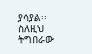ያሳያል፡፡ ስለዚህ ትግበራው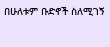በሁለቱም ቡድኖች ስለሚገኝ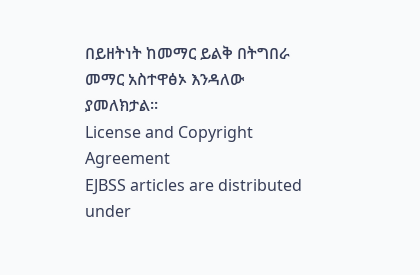በይዘትነት ከመማር ይልቅ በትግበራ መማር አስተዋፅኦ እንዳለው
ያመለክታል፡፡
License and Copyright Agreement
EJBSS articles are distributed under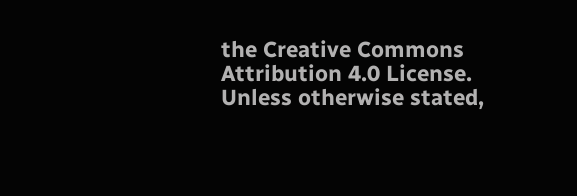the Creative Commons Attribution 4.0 License. Unless otherwise stated,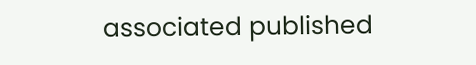associated published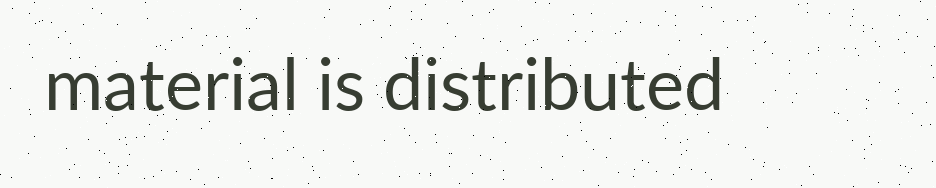material is distributed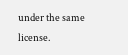under the same license.